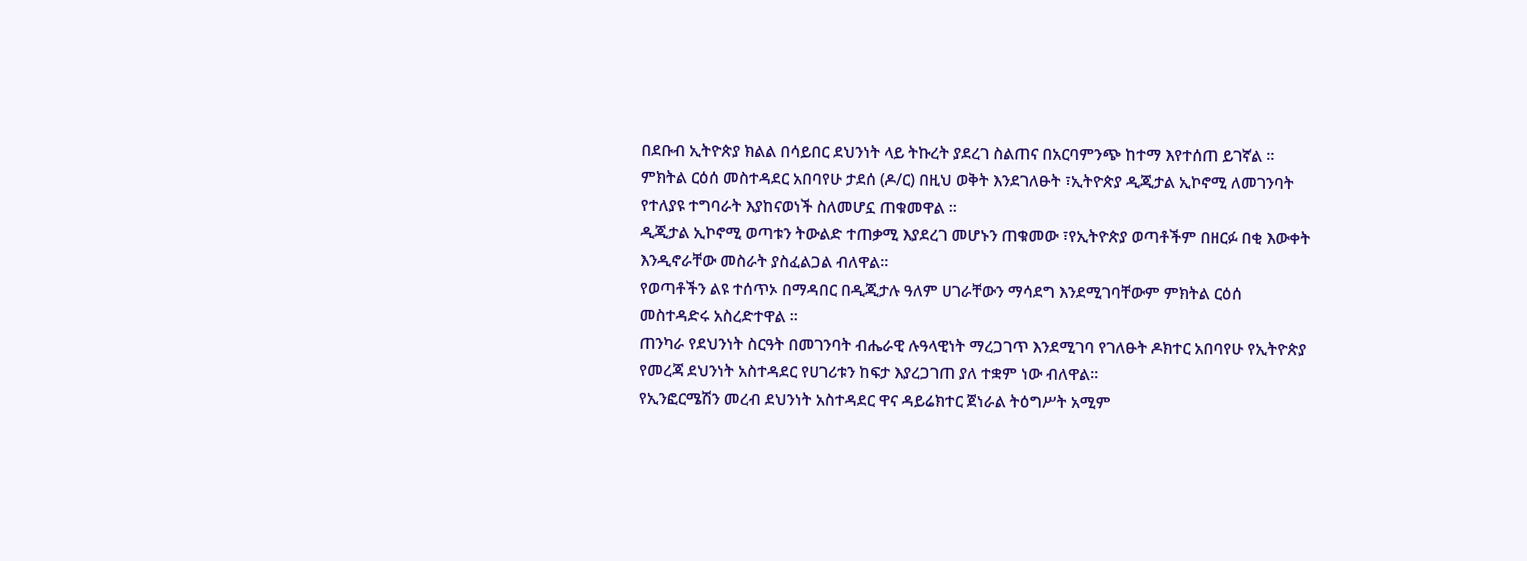በደቡብ ኢትዮጵያ ክልል በሳይበር ደህንነት ላይ ትኩረት ያደረገ ስልጠና በአርባምንጭ ከተማ እየተሰጠ ይገኛል ።
ምክትል ርዕሰ መስተዳደር አበባየሁ ታደሰ (ዶ/ር) በዚህ ወቅት እንደገለፁት ፣ኢትዮጵያ ዲጂታል ኢኮኖሚ ለመገንባት የተለያዩ ተግባራት እያከናወነች ስለመሆኗ ጠቁመዋል ።
ዲጂታል ኢኮኖሚ ወጣቱን ትውልድ ተጠቃሚ እያደረገ መሆኑን ጠቁመው ፣የኢትዮጵያ ወጣቶችም በዘርፉ በቂ እውቀት እንዲኖራቸው መስራት ያስፈልጋል ብለዋል።
የወጣቶችን ልዩ ተሰጥኦ በማዳበር በዲጂታሉ ዓለም ሀገራቸውን ማሳደግ እንደሚገባቸውም ምክትል ርዕሰ መስተዳድሩ አስረድተዋል ።
ጠንካራ የደህንነት ስርዓት በመገንባት ብሔራዊ ሉዓላዊነት ማረጋገጥ እንደሚገባ የገለፁት ዶክተር አበባየሁ የኢትዮጵያ የመረጃ ደህንነት አስተዳደር የሀገሪቱን ከፍታ እያረጋገጠ ያለ ተቋም ነው ብለዋል።
የኢንፎርሜሽን መረብ ደህንነት አስተዳደር ዋና ዳይሬክተር ጀነራል ትዕግሥት አሚም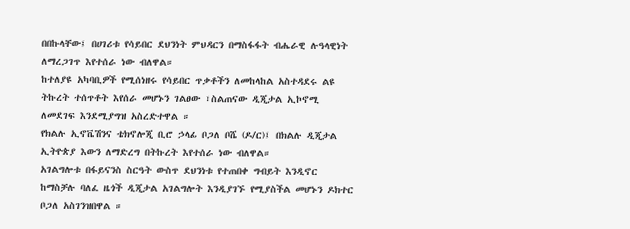በበኩላቸው፤ በሀገሪቱ የሳይበር ደህንነት ምህዳርን በማስፋፋት ብሔራዊ ሉዓላዊነት ለማረጋገጥ እየተሰራ ነው ብለዋል።
ከተለያዩ አካባቢዎች የሚሰነዘሩ የሳይበር ጥቃቶችን ለመከላከል አስተዳደሩ ልዩ ትኩረት ተሰጥቶት እየሰራ መሆኑን ገልፀው ፣ስልጠናው ዲጂታል ኢኮኖሚ ለመደገፍ እንደሚያግዝ አስረድተዋል ።
የክልሉ ኢኖቬሽንና ቴክኖሎጂ ቢሮ ኃላፊ ቦጋለ ቦሼ (ዶ/ር)፤ በክልሉ ዲጂታል ኢትዮጵያ እውን ለማድረግ በትኩረት እየተሰራ ነው ብለዋል።
አገልግሎቱ በፋይናንስ ስርዓት ውስጥ ደህንነቱ የተጠበቀ ግብይት እንዲኖር ከማስቻሉ ባለፈ ዜጎች ዲጂታል አገልግሎት እንዲያገኙ የሚያስችል መሆኑን ዶክተር ቦጋለ አስገንዝበዋል ።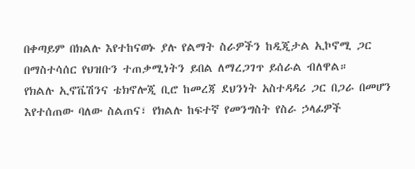በቀጣይም በክልሉ እየተከናወኑ ያሉ የልማት ስራዎችን ከዲጂታል ኢኮኖሚ ጋር በማስተሳሰር የህዝቡን ተጠቃሚነትን ይበል ለማረጋገጥ ይሰራል ብለዋል።
የክልሉ ኢኖቬሽንና ቴክኖሎጂ ቢሮ ከመረጃ ደህንነት አስተዳዳሪ ጋር በጋራ በመሆን እየተሰጠው ባለው ስልጠና፣ የክልሉ ከፍተኛ የመንግስት የስራ ኃላፊዎች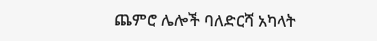ጨምሮ ሌሎች ባለድርሻ አካላት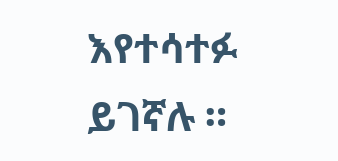እየተሳተፉ ይገኛሉ ።